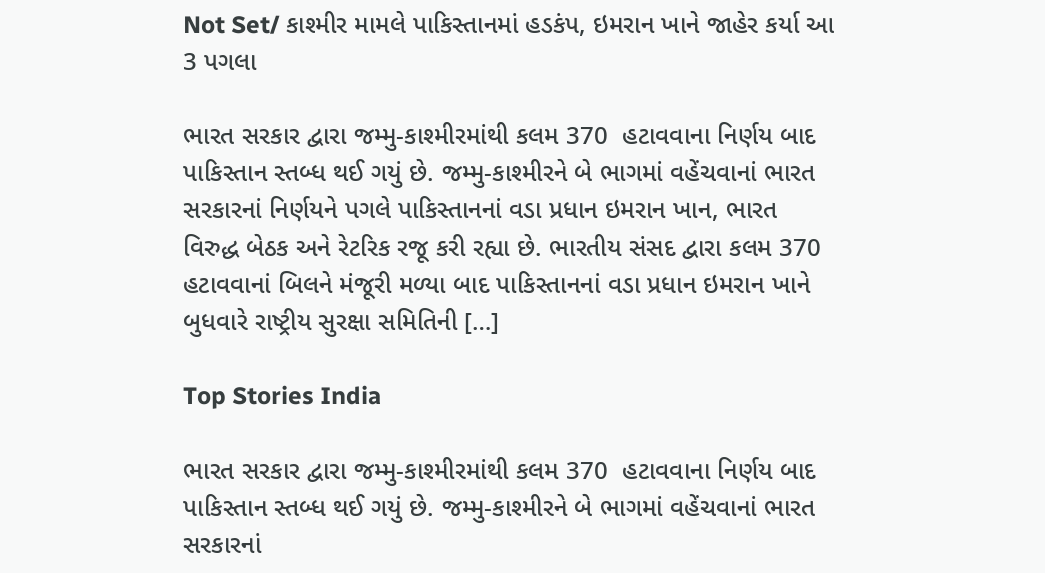Not Set/ કાશ્મીર મામલે પાકિસ્તાનમાં હડકંપ, ઇમરાન ખાને જાહેર કર્યા આ 3 પગલા

ભારત સરકાર દ્વારા જમ્મુ-કાશ્મીરમાંથી કલમ 370  હટાવવાના નિર્ણય બાદ પાકિસ્તાન સ્તબ્ધ થઈ ગયું છે. જમ્મુ-કાશ્મીરને બે ભાગમાં વહેંચવાનાં ભારત સરકારનાં નિર્ણયને પગલે પાકિસ્તાનનાં વડા પ્રધાન ઇમરાન ખાન, ભારત વિરુદ્ધ બેઠક અને રેટરિક રજૂ કરી રહ્યા છે. ભારતીય સંસદ દ્વારા કલમ 370 હટાવવાનાં બિલને મંજૂરી મળ્યા બાદ પાકિસ્તાનનાં વડા પ્રધાન ઇમરાન ખાને બુધવારે રાષ્ટ્રીય સુરક્ષા સમિતિની […]

Top Stories India

ભારત સરકાર દ્વારા જમ્મુ-કાશ્મીરમાંથી કલમ 370  હટાવવાના નિર્ણય બાદ પાકિસ્તાન સ્તબ્ધ થઈ ગયું છે. જમ્મુ-કાશ્મીરને બે ભાગમાં વહેંચવાનાં ભારત સરકારનાં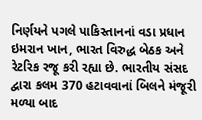નિર્ણયને પગલે પાકિસ્તાનનાં વડા પ્રધાન ઇમરાન ખાન, ભારત વિરુદ્ધ બેઠક અને રેટરિક રજૂ કરી રહ્યા છે. ભારતીય સંસદ દ્વારા કલમ 370 હટાવવાનાં બિલને મંજૂરી મળ્યા બાદ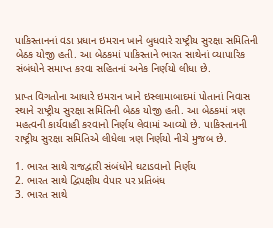પાકિસ્તાનનાં વડા પ્રધાન ઇમરાન ખાને બુધવારે રાષ્ટ્રીય સુરક્ષા સમિતિની બેઠક યોજી હતી. આ બેઠકમાં પાકિસ્તાને ભારત સાથેનાં વ્યાપારિક સંબંધોને સમાપ્ત કરવા સહિતનાં અનેક નિર્ણયો લીધા છે.

પ્રાપ્ત વિગતોના આધારે ઇમરાન ખાને ઇસ્લામાબાદમાં પોતાનાં નિવાસ સ્થાને રાષ્ટ્રીય સુરક્ષા સમિતિની બેઠક યોજી હતી. આ બેઠકમાં ત્રણ મહત્વની કાર્યવાહી કરવાનો નિર્ણય લેવામાં આવ્યો છે. પાકિસ્તાનની રાષ્ટ્રીય સુરક્ષા સમિતિએ લીધેલા ત્રણ નિર્ણયો નીચે મુજબ છે.

1. ભારત સાથે રાજદ્વારી સંબંધોને ઘટાડવાનો નિર્ણય
2. ભારત સાથે દ્વિપક્ષીય વેપાર પર પ્રતિબંધ
3. ભારત સાથે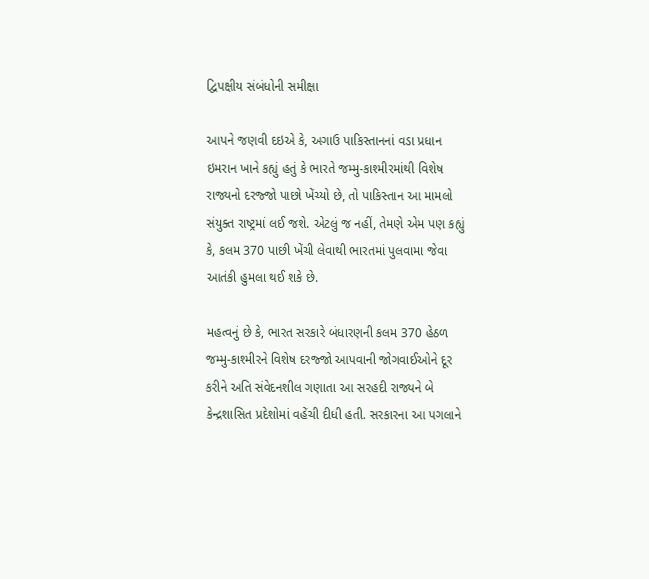દ્વિપક્ષીય સંબંધોની સમીક્ષા

આપને જણવી દઇએ કે, અગાઉ પાકિસ્તાનનાં વડા પ્રધાન ઇમરાન ખાને કહ્યું હતું કે ભારતે જમ્મુ-કાશ્મીરમાંથી વિશેષ રાજ્યનો દરજ્જો પાછો ખેંચ્યો છે, તો પાકિસ્તાન આ મામલો સંયુક્ત રાષ્ટ્રમાં લઈ જશે. એટલું જ નહીં, તેમણે એમ પણ કહ્યું કે, કલમ 370 પાછી ખેંચી લેવાથી ભારતમાં પુલવામા જેવા આતંકી હુમલા થઈ શકે છે.

મહત્વનું છે કે, ભારત સરકારે બંધારણની કલમ 370 હેઠળ જમ્મુ-કાશ્મીરને વિશેષ દરજ્જો આપવાની જોગવાઈઓને દૂર કરીને અતિ સંવેદનશીલ ગણાતા આ સરહદી રાજ્યને બે કેન્દ્રશાસિત પ્રદેશોમાં વહેંચી દીધી હતી. સરકારના આ પગલાને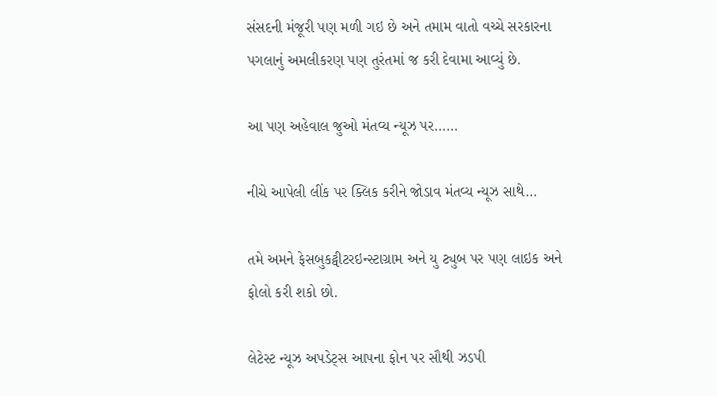સંસદની મંજૂરી પણ મળી ગઇ છે અને તમામ વાતો વચ્ચે સરકારના પગલાનું અમલીકરણ પણ તુરંતમાં જ કરી દેવામા આવ્યું છે.

આ પણ અહેવાલ જુઓ મંતવ્ય ન્યૂઝ પર……

નીચે આપેલી લીંક પર ક્લિક કરીને જોડાવ મંતવ્ય ન્યૂઝ સાથે…

તમે અમને ફેસબુકટ્વીટરઇન્સ્ટાગ્રામ અને યુ ટ્યુબ પર પણ લાઇક અને ફોલો કરી શકો છો.

લેટેસ્ટ ન્યૂઝ અપડેટ્સ આપના ફોન પર સૌથી ઝડપી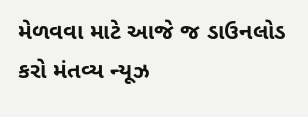મેળવવા માટે આજે જ ડાઉનલોડ કરો મંતવ્ય ન્યૂઝ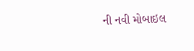ની નવી મોબાઇલ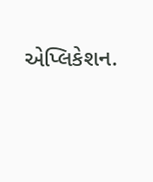એપ્લિકેશન.